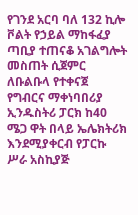የገንደ አርባ ባለ 132 ኪሎ ቮልት የኃይል ማከፋፈያ ጣቢያ ተጠናቆ አገልግሎት መስጠት ሲጀምር ለቡልቡላ የተቀናጀ የግብርና ማቀነባበሪያ ኢንዱስትሪ ፓርክ ከ40 ሜጋ ዋት በላይ ኤሌክትሪክ እንደሚያቀርብ የፓርኩ ሥራ አስኪያጅ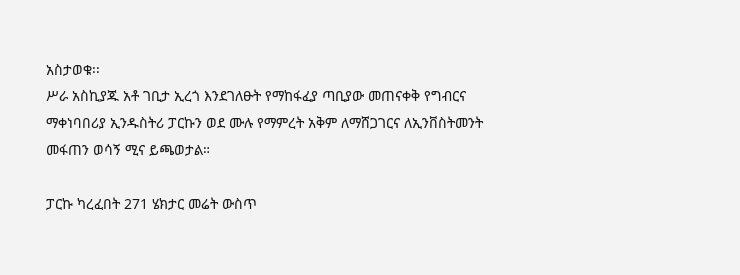አስታወቁ፡፡
ሥራ አስኪያጁ አቶ ገቢታ ኢረጎ እንደገለፁት የማከፋፈያ ጣቢያው መጠናቀቅ የግብርና ማቀነባበሪያ ኢንዱስትሪ ፓርኩን ወደ ሙሉ የማምረት አቅም ለማሸጋገርና ለኢንቨስትመንት መፋጠን ወሳኝ ሚና ይጫወታል።

ፓርኩ ካረፈበት 271 ሄክታር መሬት ውስጥ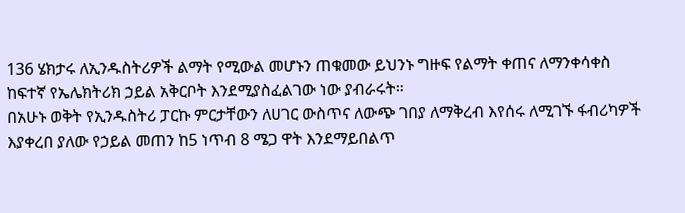136 ሄክታሩ ለኢንዱስትሪዎች ልማት የሚውል መሆኑን ጠቁመው ይህንኑ ግዙፍ የልማት ቀጠና ለማንቀሳቀስ ከፍተኛ የኤሌክትሪክ ኃይል አቅርቦት እንደሚያስፈልገው ነው ያብራሩት።
በአሁኑ ወቅት የኢንዱስትሪ ፓርኩ ምርታቸውን ለሀገር ውስጥና ለውጭ ገበያ ለማቅረብ እየሰሩ ለሚገኙ ፋብሪካዎች እያቀረበ ያለው የኃይል መጠን ከ5 ነጥብ 8 ሜጋ ዋት እንደማይበልጥ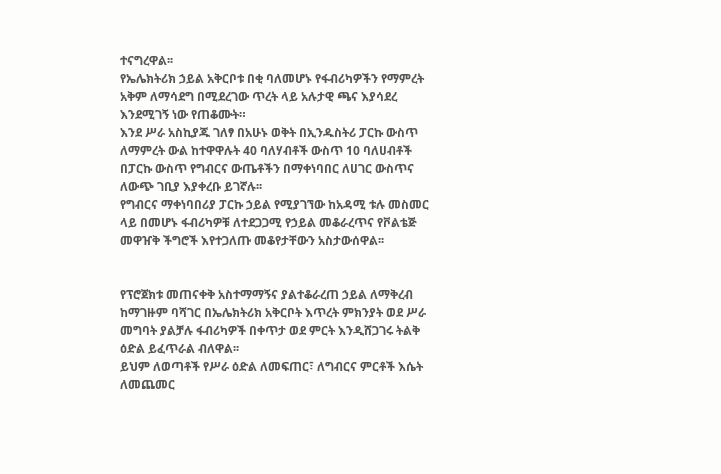ተናግረዋል፡፡
የኤሌክትሪክ ኃይል አቅርቦቱ በቂ ባለመሆኑ የፋብሪካዎችን የማምረት አቅም ለማሳደግ በሚደረገው ጥረት ላይ አሉታዊ ጫና እያሳደረ እንደሚገኝ ነው የጠቆሙት።
እንደ ሥራ አስኪያጁ ገለፃ በአሁኑ ወቅት በኢንዱስትሪ ፓርኩ ውስጥ ለማምረት ውል ከተዋዋሉት 40 ባለሃብቶች ውስጥ 10 ባለሀብቶች በፓርኩ ውስጥ የግብርና ውጤቶችን በማቀነባበር ለሀገር ውስጥና ለውጭ ገቢያ እያቀረቡ ይገኛሉ፡፡
የግብርና ማቀነባበሪያ ፓርኩ ኃይል የሚያገኘው ከአዳሚ ቱሉ መስመር ላይ በመሆኑ ፋብሪካዎቹ ለተደጋጋሚ የኃይል መቆራረጥና የቮልቴጅ መዋዠቅ ችግሮች እየተጋለጡ መቆየታቸውን አስታውሰዋል፡፡


የፕሮጀክቱ መጠናቀቅ አስተማማኝና ያልተቆራረጠ ኃይል ለማቅረብ ከማገዙም ባሻገር በኤሌክትሪክ አቅርቦት እጥረት ምክንያት ወደ ሥራ መግባት ያልቻሉ ፋብሪካዎች በቀጥታ ወደ ምርት እንዲሸጋገሩ ትልቅ ዕድል ይፈጥራል ብለዋል፡፡
ይህም ለወጣቶች የሥራ ዕድል ለመፍጠር፣ ለግብርና ምርቶች እሴት ለመጨመር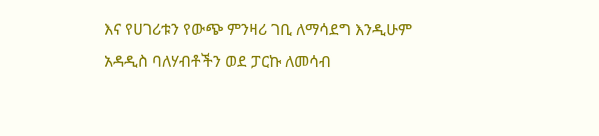እና የሀገሪቱን የውጭ ምንዛሪ ገቢ ለማሳደግ እንዲሁም አዳዲስ ባለሃብቶችን ወደ ፓርኩ ለመሳብ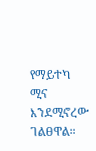የማይተካ ሚና እንደሚኖረው ገልፀዋል።